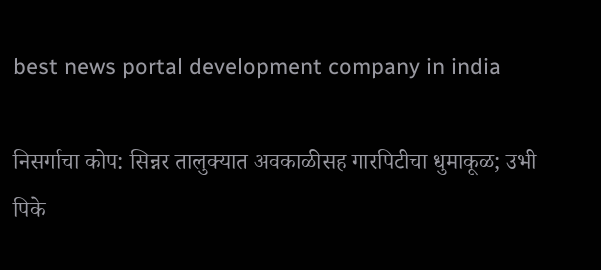best news portal development company in india

निसर्गाचा कोप: सिन्नर तालुक्यात अवकाळीसह गारपिटीचा धुमाकूळ; उभी पिके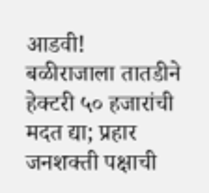आडवी!
बळीराजाला तातडीने हेक्टरी ५० हजारांची मदत द्या; प्रहार जनशक्ती पक्षाची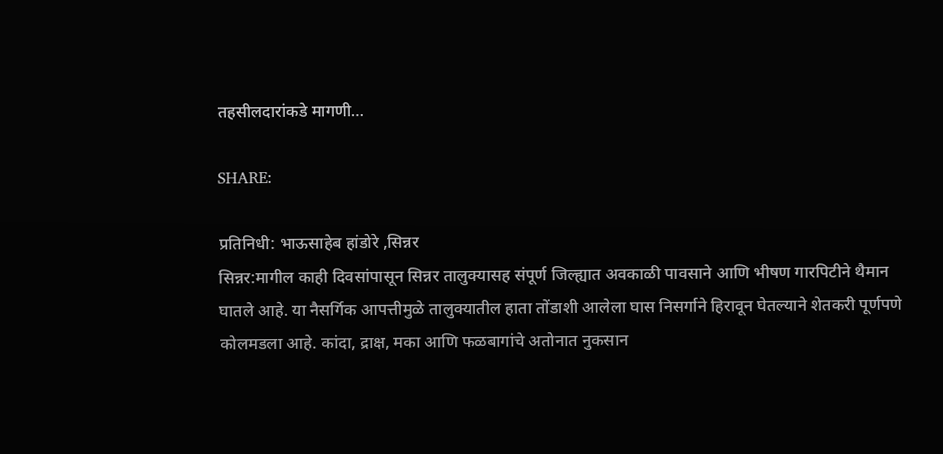तहसीलदारांकडे मागणी…

SHARE:

प्रतिनिधी: भाऊसाहेब हांडोरे ,सिन्नर
सिन्नर:मागील काही दिवसांपासून सिन्नर तालुक्यासह संपूर्ण जिल्ह्यात अवकाळी पावसाने आणि भीषण गारपिटीने थैमान घातले आहे. या नैसर्गिक आपत्तीमुळे तालुक्यातील हाता तोंडाशी आलेला घास निसर्गाने हिरावून घेतल्याने शेतकरी पूर्णपणे कोलमडला आहे. कांदा, द्राक्ष, मका आणि फळबागांचे अतोनात नुकसान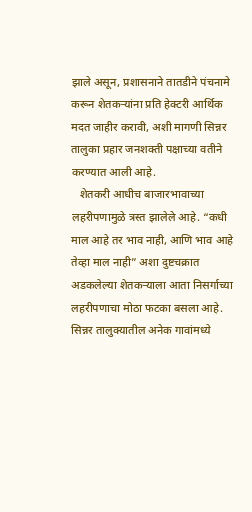झाले असून, प्रशासनाने तातडीने पंचनामे करून शेतकऱ्यांना प्रति हेक्टरी आर्थिक मदत जाहीर करावी, अशी मागणी सिन्नर तालुका प्रहार जनशक्ती पक्षाच्या वतीने करण्यात आली आहे.
   शेतकरी आधीच बाजारभावाच्या लहरीपणामुळे त्रस्त झालेले आहे. “कधी माल आहे तर भाव नाही, आणि भाव आहे तेव्हा माल नाही” अशा दुष्टचक्रात अडकलेल्या शेतकऱ्याला आता निसर्गाच्या लहरीपणाचा मोठा फटका बसला आहे. सिन्नर तालुक्यातील अनेक गावांमध्ये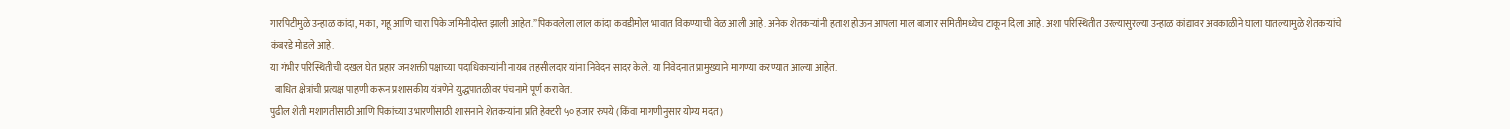गारपिटीमुळे उन्हाळ कांदा, मका, गहू आणि चारा पिके जमिनीदोस्त झाली आहेत.”पिकवलेला लाल कांदा कवडीमोल भावात विकण्याची वेळ आली आहे. अनेक शेतकऱ्यांनी हताश होऊन आपला माल बाजार समितीमध्येच टाकून दिला आहे. अशा परिस्थितीत उरल्यासुरल्या उन्हाळ कांद्यावर अवकाळीने घाला घातल्यामुळे शेतकऱ्यांचे कंबरडे मोडले आहे.
या गंभीर परिस्थितीची दखल घेत प्रहार जनशक्ती पक्षाच्या पदाधिकाऱ्यांनी नायब तहसीलदार यांना निवेदन सादर केले. या निवेदनात प्रामुख्याने मागण्या करण्यात आल्या आहेत.
  बाधित क्षेत्रांची प्रत्यक्ष पाहणी करून प्रशासकीय यंत्रणेने युद्धपातळीवर पंचनामे पूर्ण करावेत.
पुढील शेती मशागतीसाठी आणि पिकांच्या उभारणीसाठी शासनाने शेतकऱ्यांना प्रति हेक्टरी ५० हजार रुपये (किंवा मागणीनुसार योग्य मदत)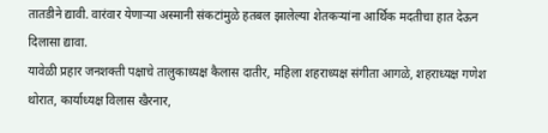तातडीने द्यावी. वारंवार येणाऱ्या अस्मानी संकटांमुळे हतबल झालेल्या शेतकऱ्यांना आर्थिक मदतीचा हात देऊन दिलासा द्यावा.
यावेळी प्रहार जनशक्ती पक्षाचे तालुकाध्यक्ष कैलास दातीर, महिला शहराध्यक्ष संगीता आगळे, शहराध्यक्ष गणेश थोरात, कार्याध्यक्ष विलास खैरनार,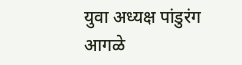युवा अध्यक्ष पांडुरंग आगळे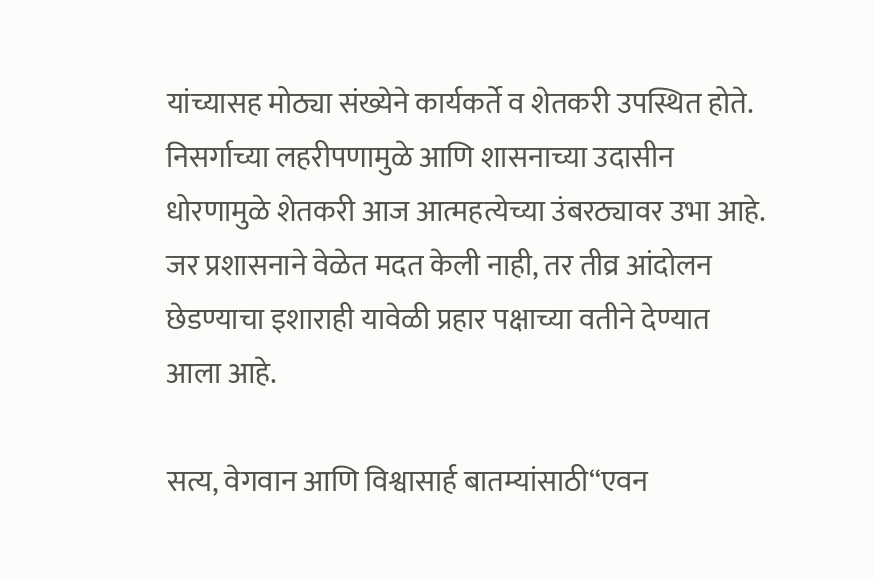यांच्यासह मोठ्या संख्येने कार्यकर्ते व शेतकरी उपस्थित होते.
निसर्गाच्या लहरीपणामुळे आणि शासनाच्या उदासीन धोरणामुळे शेतकरी आज आत्महत्येच्या उंबरठ्यावर उभा आहे. जर प्रशासनाने वेळेत मदत केली नाही, तर तीव्र आंदोलन छेडण्याचा इशाराही यावेळी प्रहार पक्षाच्या वतीने देण्यात आला आहे.

सत्य, वेगवान आणि विश्वासार्ह बातम्यांसाठी“एवन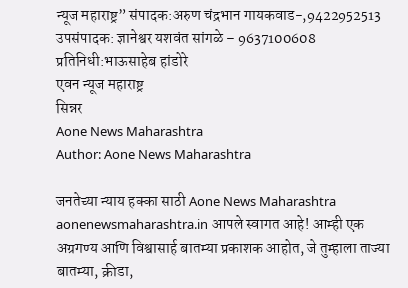न्यूज महाराष्ट्र” संपादक:अरुण चंद्रभान गायकवाड-,9422952513 उपसंपादक: ज्ञानेश्वर यशवंत सांगळे – 9637100608
प्रतिनिधी:भाऊसाहेब हांडोरे
एवन न्यूज महाराष्ट्र
सिन्नर
Aone News Maharashtra
Author: Aone News Maharashtra

जनतेच्या न्याय हक्का साठी Aone News Maharashtra aonenewsmaharashtra.in आपले स्वागत आहे! आम्ही एक अग्रगण्य आणि विश्वासार्ह बातम्या प्रकाशक आहोत, जे तुम्हाला ताज्या बातम्या, क्रीडा,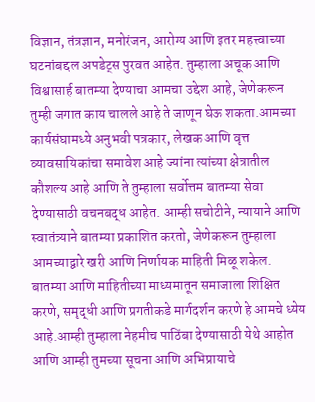विज्ञान, तंत्रज्ञान, मनोरंजन, आरोग्य आणि इतर महत्त्वाच्या घटनांबद्दल अपडेट्स पुरवत आहेत. तुम्हाला अचूक आणि विश्वासार्ह बातम्या देण्याचा आमचा उद्देश आहे, जेणेकरून तुम्ही जगात काय चालले आहे ते जाणून घेऊ शकता.आमच्या कार्यसंघामध्ये अनुभवी पत्रकार, लेखक आणि वृत्त व्यावसायिकांचा समावेश आहे ज्यांना त्यांच्या क्षेत्रातील कौशल्य आहे आणि ते तुम्हाला सर्वोत्तम बातम्या सेवा देण्यासाठी वचनबद्ध आहेत. आम्ही सचोटीने, न्यायाने आणि स्वातंत्र्याने बातम्या प्रकाशित करतो, जेणेकरून तुम्हाला आमच्याद्वारे खरी आणि निर्णायक माहिती मिळू शकेल. बातम्या आणि माहितीच्या माध्यमातून समाजाला शिक्षित करणे, समृद्धी आणि प्रगतीकडे मार्गदर्शन करणे हे आमचे ध्येय आहे.आम्ही तुम्हाला नेहमीच पाठिंबा देण्यासाठी येथे आहोत आणि आम्ही तुमच्या सूचना आणि अभिप्रायाचे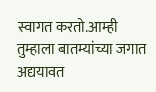स्वागत करतो.आम्ही तुम्हाला बातम्यांच्या जगात अद्ययावत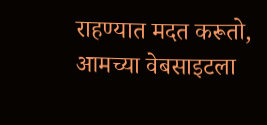राहण्यात मदत करूतो, आमच्या वेबसाइटला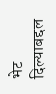भेट दिल्याबद्दल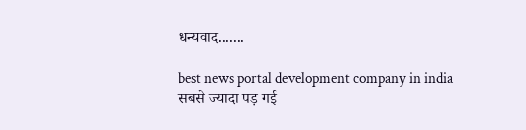धन्यवाद.......

best news portal development company in india
सबसे ज्यादा पड़ गई